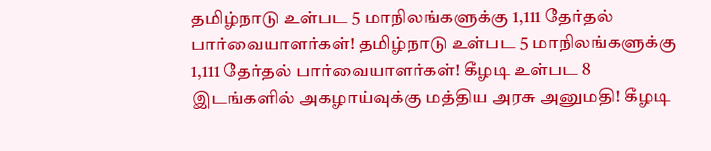தமிழ்நாடு உள்பட 5 மாநிலங்களுக்கு 1,111 தேர்தல் பார்வையாளர்கள்! தமிழ்நாடு உள்பட 5 மாநிலங்களுக்கு 1,111 தேர்தல் பார்வையாளர்கள்! கீழடி உள்பட 8 இடங்களில் அகழாய்வுக்கு மத்திய அரசு அனுமதி! கீழடி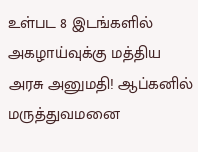உள்பட 8 இடங்களில் அகழாய்வுக்கு மத்திய அரசு அனுமதி! ஆப்கனில் மருத்துவமனை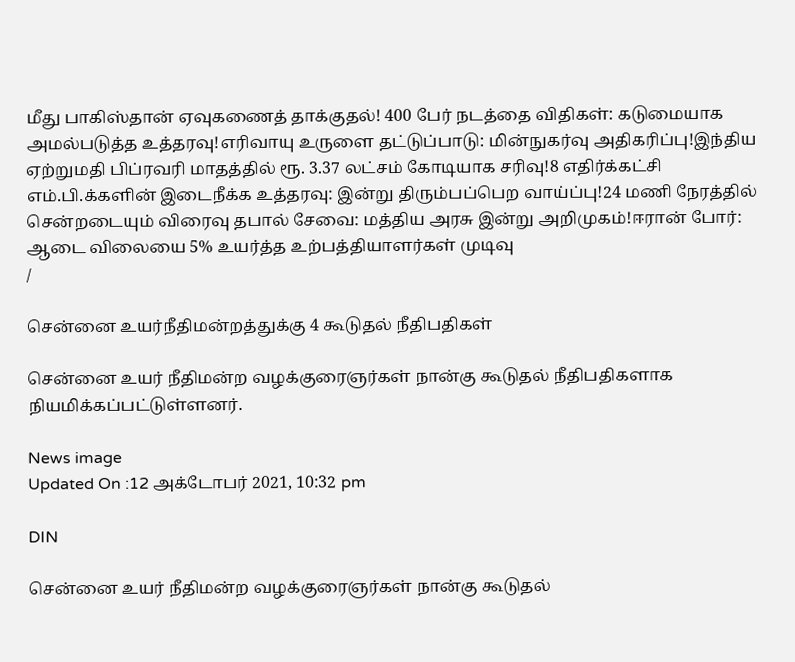மீது பாகிஸ்தான் ஏவுகணைத் தாக்குதல்! 400 பேர் நடத்தை விதிகள்: கடுமையாக அமல்படுத்த உத்தரவு!எரிவாயு உருளை தட்டுப்பாடு: மின்நுகர்வு அதிகரிப்பு!இந்திய ஏற்றுமதி பிப்ரவரி மாதத்தில் ரூ. 3.37 லட்சம் கோடியாக சரிவு!8 எதிர்க்கட்சி எம்.பி.க்களின் இடைநீக்க உத்தரவு: இன்று திரும்பப்பெற வாய்ப்பு!24 மணி நேரத்தில் சென்றடையும் விரைவு தபால் சேவை: மத்திய அரசு இன்று அறிமுகம்!ஈரான் போர்: ஆடை விலையை 5% உயர்த்த உற்பத்தியாளர்கள் முடிவு
/

சென்னை உயர்நீதிமன்றத்துக்கு 4 கூடுதல் நீதிபதிகள்

சென்னை உயர் நீதிமன்ற வழக்குரைஞர்கள் நான்கு கூடுதல் நீதிபதிகளாக நியமிக்கப்பட்டுள்ளனர்.

News image
Updated On :12 அக்டோபர் 2021, 10:32 pm

DIN

சென்னை உயர் நீதிமன்ற வழக்குரைஞர்கள் நான்கு கூடுதல்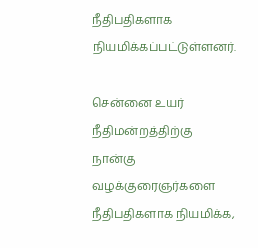நீதிபதிகளாக நியமிக்கப்பட்டுள்ளனர்.

சென்னை உயர் நீதிமன்றத்திற்கு நான்கு வழக்குரைஞர்களை நீதிபதிகளாக நியமிக்க,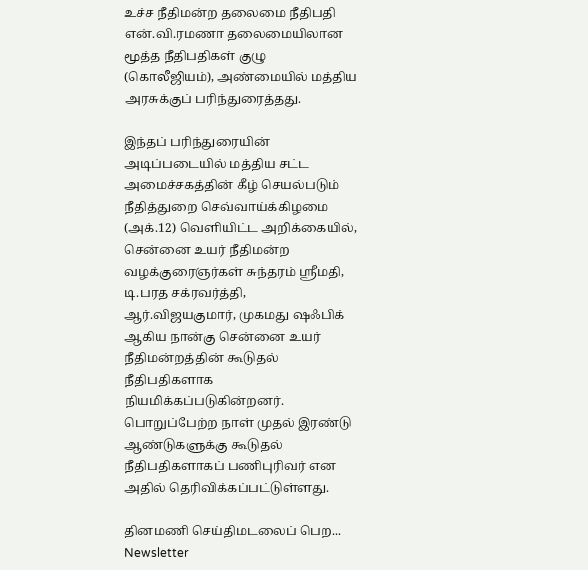உச்ச நீதிமன்ற தலைமை நீதிபதி என்.வி.ரமணா தலைமையிலான மூத்த நீதிபதிகள் குழு (கொலீஜியம்), அண்மையில் மத்திய அரசுக்குப் பரிந்துரைத்தது.

இந்தப் பரிந்துரையின் அடிப்படையில் மத்திய சட்ட அமைச்சகத்தின் கீழ் செயல்படும் நீதித்துறை செவ்வாய்க்கிழமை (அக்.12) வெளியிட்ட அறிக்கையில், சென்னை உயர் நீதிமன்ற வழக்குரைஞர்கள் சுந்தரம் ஸ்ரீமதி, டி.பரத சக்ரவர்த்தி, ஆர்.விஜயகுமார், முகமது ஷஃபிக் ஆகிய நான்கு சென்னை உயர் நீதிமன்றத்தின் கூடுதல் நீதிபதிகளாக நியமிக்கப்படுகின்றனர். பொறுப்பேற்ற நாள் முதல் இரண்டு ஆண்டுகளுக்கு கூடுதல் நீதிபதிகளாகப் பணிபுரிவர் என அதில் தெரிவிக்கப்பட்டுள்ளது.

தினமணி செய்திமடலைப் பெற... Newsletter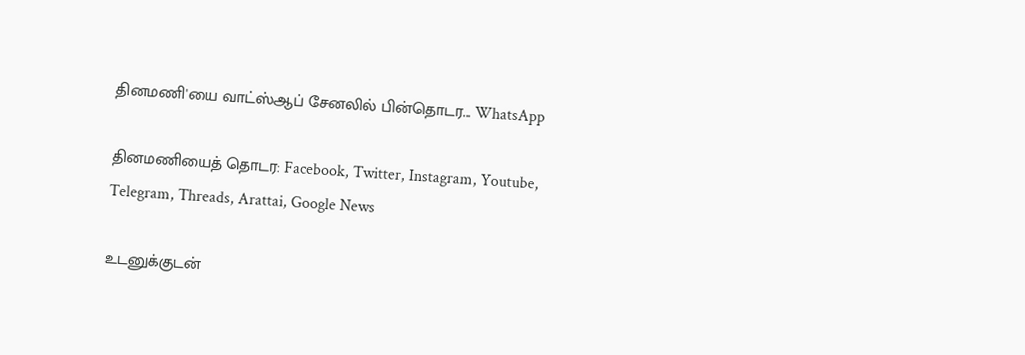தினமணி'யை வாட்ஸ்ஆப் சேனலில் பின்தொடர... WhatsApp

தினமணியைத் தொடர: Facebook, Twitter, Instagram, Youtube, Telegram, Threads, Arattai, Google News

உடனுக்குடன்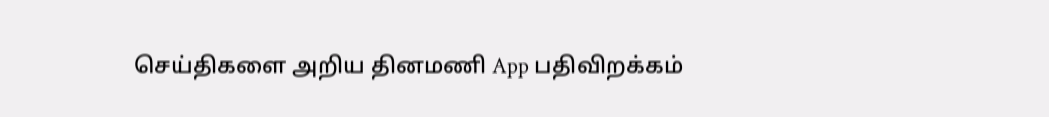செய்திகளை அறிய தினமணி App பதிவிறக்கம்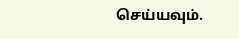செய்யவும்.